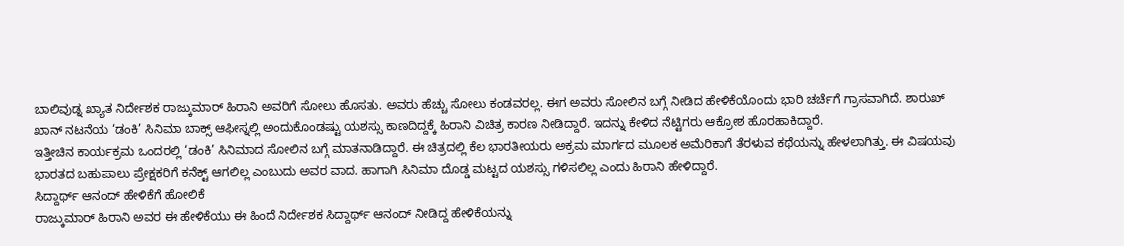ಬಾಲಿವುಡ್ನ ಖ್ಯಾತ ನಿರ್ದೇಶಕ ರಾಜ್ಕುಮಾರ್ ಹಿರಾನಿ ಅವರಿಗೆ ಸೋಲು ಹೊಸತು. ಅವರು ಹೆಚ್ಚು ಸೋಲು ಕಂಡವರಲ್ಲ. ಈಗ ಅವರು ಸೋಲಿನ ಬಗ್ಗೆ ನೀಡಿದ ಹೇಳಿಕೆಯೊಂದು ಭಾರಿ ಚರ್ಚೆಗೆ ಗ್ರಾಸವಾಗಿದೆ. ಶಾರುಖ್ ಖಾನ್ ನಟನೆಯ ‘ಡಂಕಿ’ ಸಿನಿಮಾ ಬಾಕ್ಸ್ ಆಫೀಸ್ನಲ್ಲಿ ಅಂದುಕೊಂಡಷ್ಟು ಯಶಸ್ಸು ಕಾಣದಿದ್ದಕ್ಕೆ ಹಿರಾನಿ ವಿಚಿತ್ರ ಕಾರಣ ನೀಡಿದ್ದಾರೆ. ಇದನ್ನು ಕೇಳಿದ ನೆಟ್ಟಿಗರು ಆಕ್ರೋಶ ಹೊರಹಾಕಿದ್ದಾರೆ.
ಇತ್ತೀಚಿನ ಕಾರ್ಯಕ್ರಮ ಒಂದರಲ್ಲಿ ‘ಡಂಕಿ’ ಸಿನಿಮಾದ ಸೋಲಿನ ಬಗ್ಗೆ ಮಾತನಾಡಿದ್ದಾರೆ. ಈ ಚಿತ್ರದಲ್ಲಿ ಕೆಲ ಭಾರತೀಯರು ಅಕ್ರಮ ಮಾರ್ಗದ ಮೂಲಕ ಅಮೆರಿಕಾಗೆ ತೆರಳುವ ಕಥೆಯನ್ನು ಹೇಳಲಾಗಿತ್ತು. ಈ ವಿಷಯವು ಭಾರತದ ಬಹುಪಾಲು ಪ್ರೇಕ್ಷಕರಿಗೆ ಕನೆಕ್ಟ್ ಆಗಲಿಲ್ಲ ಎಂಬುದು ಅವರ ವಾದ. ಹಾಗಾಗಿ ಸಿನಿಮಾ ದೊಡ್ಡ ಮಟ್ಟದ ಯಶಸ್ಸು ಗಳಿಸಲಿಲ್ಲ ಎಂದು ಹಿರಾನಿ ಹೇಳಿದ್ದಾರೆ.
ಸಿದ್ದಾರ್ಥ್ ಆನಂದ್ ಹೇಳಿಕೆಗೆ ಹೋಲಿಕೆ
ರಾಜ್ಕುಮಾರ್ ಹಿರಾನಿ ಅವರ ಈ ಹೇಳಿಕೆಯು ಈ ಹಿಂದೆ ನಿರ್ದೇಶಕ ಸಿದ್ದಾರ್ಥ್ ಆನಂದ್ ನೀಡಿದ್ದ ಹೇಳಿಕೆಯನ್ನು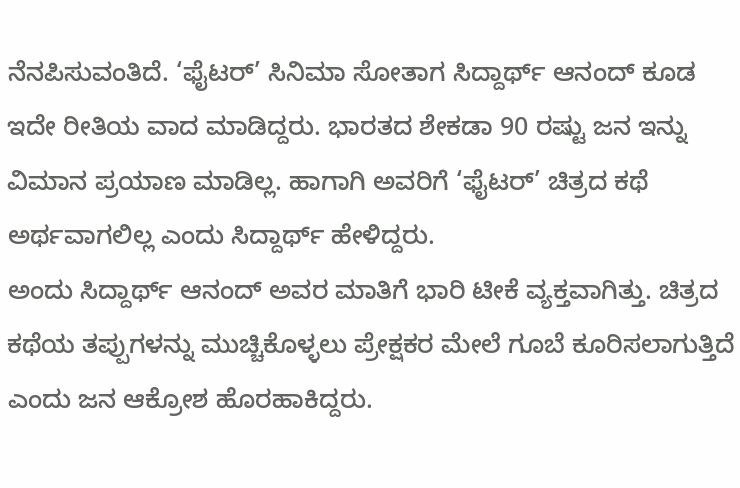ನೆನಪಿಸುವಂತಿದೆ. ‘ಫೈಟರ್’ ಸಿನಿಮಾ ಸೋತಾಗ ಸಿದ್ದಾರ್ಥ್ ಆನಂದ್ ಕೂಡ ಇದೇ ರೀತಿಯ ವಾದ ಮಾಡಿದ್ದರು. ಭಾರತದ ಶೇಕಡಾ 90 ರಷ್ಟು ಜನ ಇನ್ನು ವಿಮಾನ ಪ್ರಯಾಣ ಮಾಡಿಲ್ಲ. ಹಾಗಾಗಿ ಅವರಿಗೆ ‘ಫೈಟರ್’ ಚಿತ್ರದ ಕಥೆ ಅರ್ಥವಾಗಲಿಲ್ಲ ಎಂದು ಸಿದ್ದಾರ್ಥ್ ಹೇಳಿದ್ದರು.
ಅಂದು ಸಿದ್ದಾರ್ಥ್ ಆನಂದ್ ಅವರ ಮಾತಿಗೆ ಭಾರಿ ಟೀಕೆ ವ್ಯಕ್ತವಾಗಿತ್ತು. ಚಿತ್ರದ ಕಥೆಯ ತಪ್ಪುಗಳನ್ನು ಮುಚ್ಚಿಕೊಳ್ಳಲು ಪ್ರೇಕ್ಷಕರ ಮೇಲೆ ಗೂಬೆ ಕೂರಿಸಲಾಗುತ್ತಿದೆ ಎಂದು ಜನ ಆಕ್ರೋಶ ಹೊರಹಾಕಿದ್ದರು.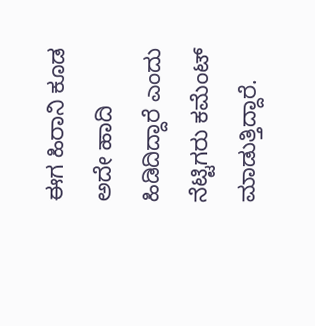ಈಗ ಹಿರಾನಿ ಕೂಡ ಅದೇ ಹಾದಿ ಹಿಡಿದಿದ್ದಾರೆ ಎಂದು ನೆಟ್ಟಿಗರು ಕಮೆಂಟ್ ಮಾಡುತ್ತಿದ್ದಾರೆ.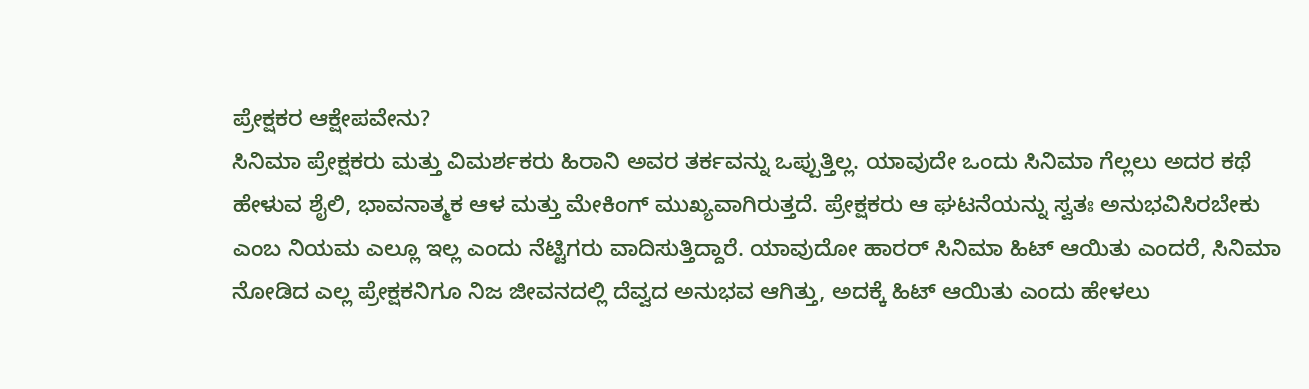ಪ್ರೇಕ್ಷಕರ ಆಕ್ಷೇಪವೇನು?
ಸಿನಿಮಾ ಪ್ರೇಕ್ಷಕರು ಮತ್ತು ವಿಮರ್ಶಕರು ಹಿರಾನಿ ಅವರ ತರ್ಕವನ್ನು ಒಪ್ಪುತ್ತಿಲ್ಲ. ಯಾವುದೇ ಒಂದು ಸಿನಿಮಾ ಗೆಲ್ಲಲು ಅದರ ಕಥೆ ಹೇಳುವ ಶೈಲಿ, ಭಾವನಾತ್ಮಕ ಆಳ ಮತ್ತು ಮೇಕಿಂಗ್ ಮುಖ್ಯವಾಗಿರುತ್ತದೆ. ಪ್ರೇಕ್ಷಕರು ಆ ಘಟನೆಯನ್ನು ಸ್ವತಃ ಅನುಭವಿಸಿರಬೇಕು ಎಂಬ ನಿಯಮ ಎಲ್ಲೂ ಇಲ್ಲ ಎಂದು ನೆಟ್ಟಿಗರು ವಾದಿಸುತ್ತಿದ್ದಾರೆ. ಯಾವುದೋ ಹಾರರ್ ಸಿನಿಮಾ ಹಿಟ್ ಆಯಿತು ಎಂದರೆ, ಸಿನಿಮಾ ನೋಡಿದ ಎಲ್ಲ ಪ್ರೇಕ್ಷಕನಿಗೂ ನಿಜ ಜೀವನದಲ್ಲಿ ದೆವ್ವದ ಅನುಭವ ಆಗಿತ್ತು, ಅದಕ್ಕೆ ಹಿಟ್ ಆಯಿತು ಎಂದು ಹೇಳಲು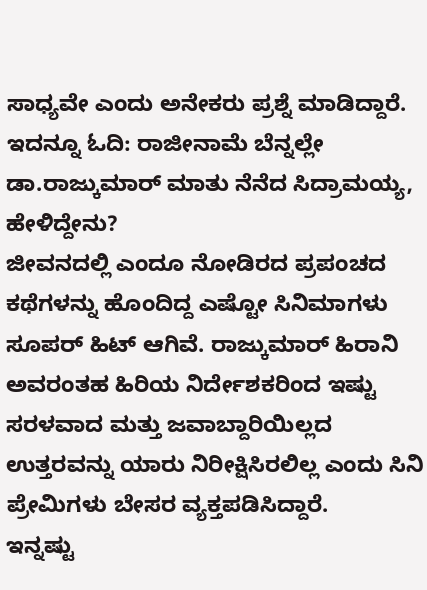ಸಾಧ್ಯವೇ ಎಂದು ಅನೇಕರು ಪ್ರಶ್ನೆ ಮಾಡಿದ್ದಾರೆ.
ಇದನ್ನೂ ಓದಿ: ರಾಜೀನಾಮೆ ಬೆನ್ನಲ್ಲೇ ಡಾ.ರಾಜ್ಕುಮಾರ್ ಮಾತು ನೆನೆದ ಸಿದ್ರಾಮಯ್ಯ, ಹೇಳಿದ್ದೇನು?
ಜೀವನದಲ್ಲಿ ಎಂದೂ ನೋಡಿರದ ಪ್ರಪಂಚದ ಕಥೆಗಳನ್ನು ಹೊಂದಿದ್ದ ಎಷ್ಟೋ ಸಿನಿಮಾಗಳು ಸೂಪರ್ ಹಿಟ್ ಆಗಿವೆ. ರಾಜ್ಕುಮಾರ್ ಹಿರಾನಿ ಅವರಂತಹ ಹಿರಿಯ ನಿರ್ದೇಶಕರಿಂದ ಇಷ್ಟು ಸರಳವಾದ ಮತ್ತು ಜವಾಬ್ದಾರಿಯಿಲ್ಲದ ಉತ್ತರವನ್ನು ಯಾರು ನಿರೀಕ್ಷಿಸಿರಲಿಲ್ಲ ಎಂದು ಸಿನಿ ಪ್ರೇಮಿಗಳು ಬೇಸರ ವ್ಯಕ್ತಪಡಿಸಿದ್ದಾರೆ.
ಇನ್ನಷ್ಟು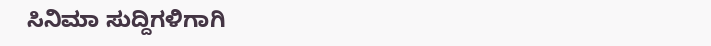ಸಿನಿಮಾ ಸುದ್ದಿಗಳಿಗಾಗಿ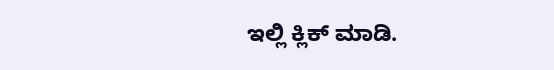ಇಲ್ಲಿ ಕ್ಲಿಕ್ ಮಾಡಿ.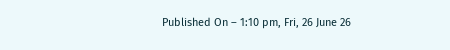Published On – 1:10 pm, Fri, 26 June 26